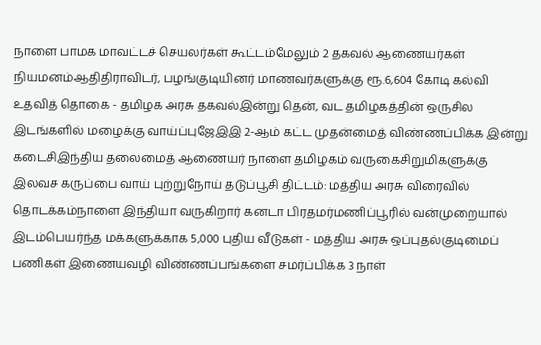நாளை பாமக மாவட்டச் செயலர்கள் கூட்டம்மேலும் 2 தகவல் ஆணையர்கள் நியமனம்ஆதிதிராவிடர், பழங்குடியினர் மாணவர்களுக்கு ரூ.6,604 கோடி கல்வி உதவித் தொகை - தமிழக அரசு தகவல்இன்று தென், வட தமிழகத்தின் ஒருசில இடங்களில் மழைக்கு வாய்ப்புஜேஇஇ 2-ஆம் கட்ட முதன்மைத் விண்ணப்பிக்க இன்று கடைசிஇந்திய தலைமைத் ஆணையர் நாளை தமிழகம் வருகைசிறுமிகளுக்கு இலவச கருப்பை வாய் புற்றுநோய் தடுப்பூசி திட்டம்: மத்திய அரசு விரைவில் தொடக்கம்நாளை இந்தியா வருகிறார் கனடா பிரதமர்மணிப்பூரில் வன்முறையால் இடம்பெயர்ந்த மக்களுக்காக 5,000 புதிய வீடுகள் - மத்திய அரசு ஒப்புதல்குடிமைப் பணிகள் இணையவழி விண்ணப்பங்களை சமர்ப்பிக்க 3 நாள்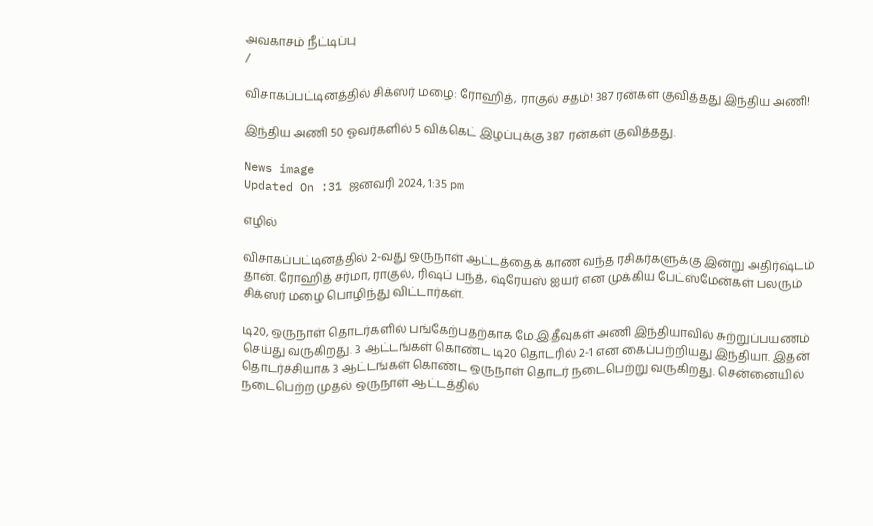அவகாசம் நீட்டிப்பு
/

விசாகப்பட்டினத்தில் சிக்ஸர் மழை: ரோஹித், ராகுல் சதம்! 387 ரன்கள் குவித்தது இந்திய அணி!

இந்திய அணி 50 ஓவர்களில் 5 விக்கெட் இழப்புக்கு 387 ரன்கள் குவித்தது.

News image
Updated On :31 ஜனவரி 2024, 1:35 pm

எழில்

விசாகப்பட்டினத்தில் 2-வது ஒருநாள் ஆட்டத்தைக் காண வந்த ரசிகர்களுக்கு இன்று அதிர்ஷ்டம் தான். ரோஹித் சர்மா, ராகுல், ரிஷப் பந்த், ஷ்ரேயஸ் ஐயர் என முக்கிய பேட்ஸ்மேன்கள் பலரும் சிக்ஸர் மழை பொழிந்து விட்டார்கள்.

டி20, ஒருநாள் தொடர்களில் பங்கேற்பதற்காக மே.இ.தீவுகள் அணி இந்தியாவில் சுற்றுப்பயணம் செய்து வருகிறது. 3 ஆட்டங்கள் கொண்ட டி20 தொடரில் 2-1 என கைப்பற்றியது இந்தியா. இதன் தொடர்ச்சியாக 3 ஆட்டங்கள் கொண்ட ஒருநாள் தொடர் நடைபெற்று வருகிறது. சென்னையில் நடைபெற்ற முதல் ஒருநாள் ஆட்டத்தில்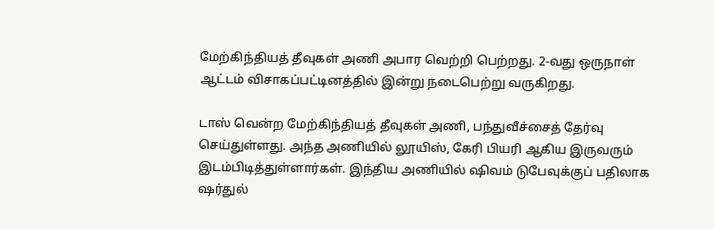மேற்கிந்தியத் தீவுகள் அணி அபார வெற்றி பெற்றது. 2-வது ஒருநாள் ஆட்டம் விசாகப்பட்டினத்தில் இன்று நடைபெற்று வருகிறது.

டாஸ் வென்ற மேற்கிந்தியத் தீவுகள் அணி, பந்துவீச்சைத் தேர்வு செய்துள்ளது. அந்த அணியில் லூயிஸ், கேரி பியரி ஆகிய இருவரும் இடம்பிடித்துள்ளார்கள். இந்திய அணியில் ஷிவம் டுபேவுக்குப் பதிலாக ஷர்துல்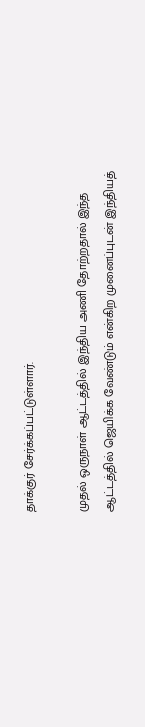தாக்குர் சேர்க்கப்பட்டுள்ளார்.

முதல் ஒருநாள் ஆட்டத்தில் இந்திய அணி தோற்றதால் இந்த ஆட்டத்தில் ஜெயிக்க வேண்டும் என்கிற முனைப்புடன் இந்தியத்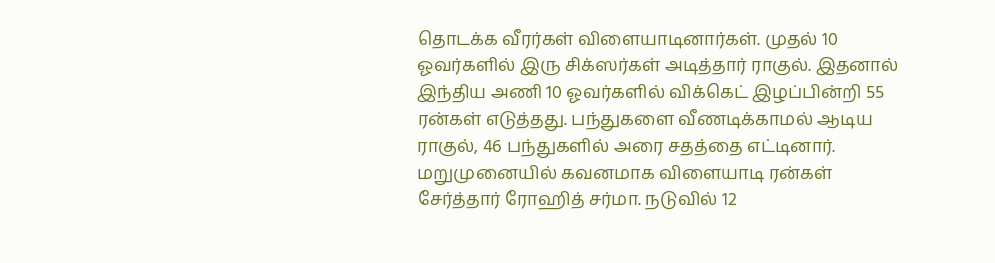தொடக்க வீரர்கள் விளையாடினார்கள். முதல் 10 ஓவர்களில் இரு சிக்ஸர்கள் அடித்தார் ராகுல். இதனால் இந்திய அணி 10 ஓவர்களில் விக்கெட் இழப்பின்றி 55 ரன்கள் எடுத்தது. பந்துகளை வீணடிக்காமல் ஆடிய ராகுல், 46 பந்துகளில் அரை சதத்தை எட்டினார். மறுமுனையில் கவனமாக விளையாடி ரன்கள் சேர்த்தார் ரோஹித் சர்மா. நடுவில் 12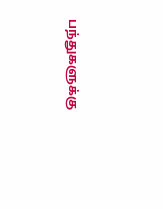பந்துகளுக்கு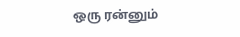ஒரு ரன்னும்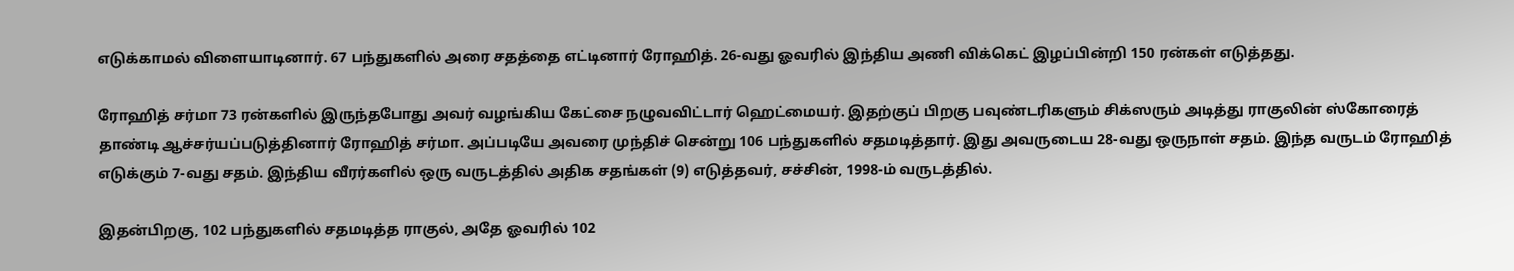எடுக்காமல் விளையாடினார். 67 பந்துகளில் அரை சதத்தை எட்டினார் ரோஹித். 26-வது ஓவரில் இந்திய அணி விக்கெட் இழப்பின்றி 150 ரன்கள் எடுத்தது.

ரோஹித் சர்மா 73 ரன்களில் இருந்தபோது அவர் வழங்கிய கேட்சை நழுவவிட்டார் ஹெட்மையர். இதற்குப் பிறகு பவுண்டரிகளும் சிக்ஸரும் அடித்து ராகுலின் ஸ்கோரைத் தாண்டி ஆச்சர்யப்படுத்தினார் ரோஹித் சர்மா. அப்படியே அவரை முந்திச் சென்று 106 பந்துகளில் சதமடித்தார். இது அவருடைய 28-வது ஒருநாள் சதம். இந்த வருடம் ரோஹித் எடுக்கும் 7-வது சதம். இந்திய வீரர்களில் ஒரு வருடத்தில் அதிக சதங்கள் (9) எடுத்தவர், சச்சின், 1998-ம் வருடத்தில்.

இதன்பிறகு, 102 பந்துகளில் சதமடித்த ராகுல், அதே ஓவரில் 102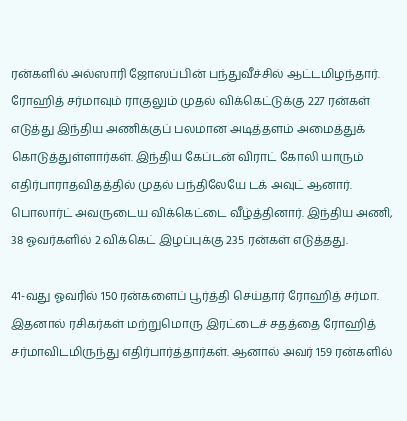ரன்களில் அல்ஸாரி ஜோஸப்பின் பந்துவீச்சில் ஆட்டமிழந்தார். ரோஹித் சர்மாவும் ராகுலும் முதல் விக்கெட்டுக்கு 227 ரன்கள் எடுத்து இந்திய அணிக்குப் பலமான அடித்தளம் அமைத்துக் கொடுத்துள்ளார்கள். இந்திய கேப்டன் விராட் கோலி யாரும் எதிர்பாராதவிதத்தில் முதல் பந்திலேயே டக் அவுட் ஆனார். பொலார்ட் அவருடைய விக்கெட்டை வீழ்த்தினார். இந்திய அணி, 38 ஓவர்களில் 2 விக்கெட் இழப்புக்கு 235 ரன்கள் எடுத்தது.

41-வது ஓவரில் 150 ரன்களைப் பூர்த்தி செய்தார் ரோஹித் சர்மா. இதனால் ரசிகர்கள் மற்றுமொரு இரட்டைச் சதத்தை ரோஹித் சர்மாவிடமிருந்து எதிர்பார்த்தார்கள். ஆனால் அவர் 159 ரன்களில்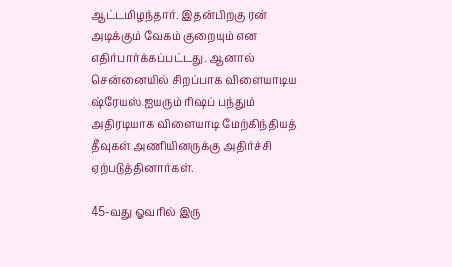ஆட்டமிழந்தார். இதன்பிறகு ரன் அடிக்கும் வேகம் குறையும் என எதிர்பார்க்கப்பட்டது. ஆனால் சென்னையில் சிறப்பாக விளையாடிய ஷ்ரேயஸ் ஐயரும் ரிஷப் பந்தும் அதிரடியாக விளையாடி மேற்கிந்தியத் தீவுகள் அணியினருக்கு அதிர்ச்சி ஏற்படுத்தினார்கள்.

45-வது ஓவரில் இரு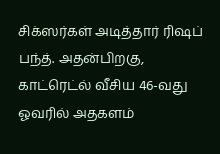சிக்ஸர்கள் அடித்தார் ரிஷப் பந்த். அதன்பிறகு, காட்ரெட்ல் வீசிய 46-வது ஓவரில் அதகளம்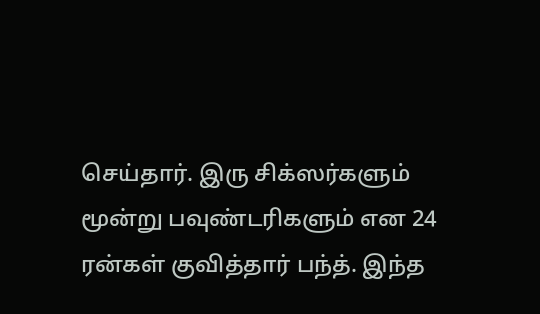செய்தார். இரு சிக்ஸர்களும் மூன்று பவுண்டரிகளும் என 24 ரன்கள் குவித்தார் பந்த். இந்த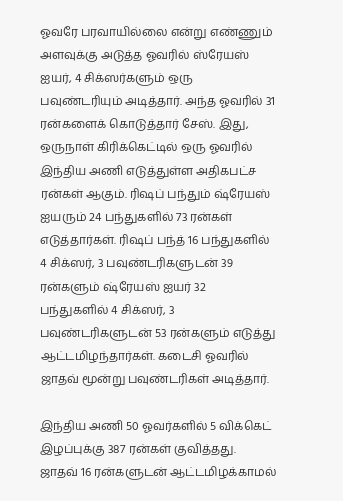ஓவரே பரவாயில்லை என்று எண்ணும் அளவுக்கு அடுத்த ஓவரில் ஸ்ரேயஸ் ஐயர், 4 சிக்ஸர்களும் ஒரு பவுண்டரியும் அடித்தார். அந்த ஓவரில் 31 ரன்களைக் கொடுத்தார் சேஸ். இது, ஒருநாள் கிரிக்கெட்டில் ஒரு ஓவரில் இந்திய அணி எடுத்துள்ள அதிகபட்ச ரன்கள் ஆகும். ரிஷப் பந்தும் ஷ்ரேயஸ் ஐயரும் 24 பந்துகளில் 73 ரன்கள் எடுத்தார்கள். ரிஷப் பந்த் 16 பந்துகளில் 4 சிக்ஸர், 3 பவுண்டரிகளுடன் 39 ரன்களும் ஷ்ரேயஸ் ஐயர் 32 பந்துகளில் 4 சிக்ஸர், 3 பவுண்டரிகளுடன் 53 ரன்களும் எடுத்து ஆட்டமிழந்தார்கள். கடைசி ஓவரில் ஜாதவ் மூன்று பவுண்டரிகள் அடித்தார்.

இந்திய அணி 50 ஓவர்களில் 5 விக்கெட் இழப்புக்கு 387 ரன்கள் குவித்தது. ஜாதவ் 16 ரன்களுடன் ஆட்டமிழக்காமல்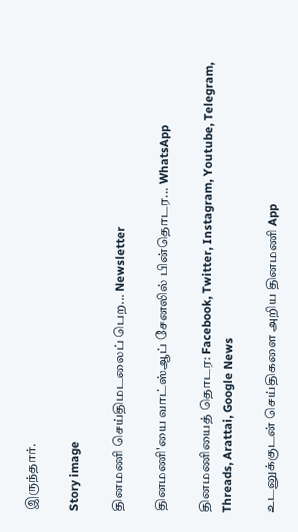இருந்தார்.

Story image

தினமணி செய்திமடலைப் பெற... Newsletter

தினமணி'யை வாட்ஸ்ஆப் சேனலில் பின்தொடர... WhatsApp

தினமணியைத் தொடர: Facebook, Twitter, Instagram, Youtube, Telegram, Threads, Arattai, Google News

உடனுக்குடன் செய்திகளை அறிய தினமணி App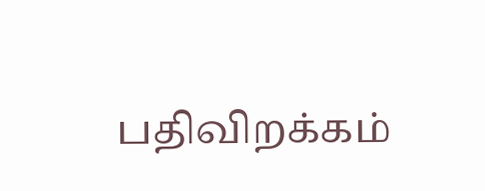பதிவிறக்கம்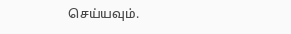செய்யவும்.